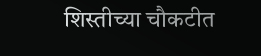शिस्तीच्या चौकटीत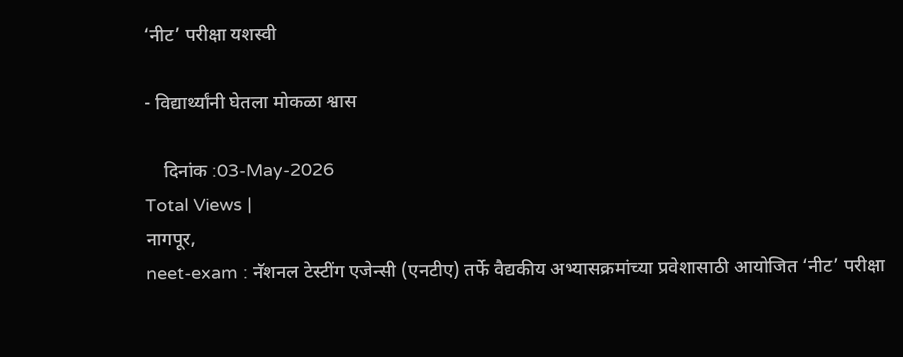‘नीट’ परीक्षा यशस्वी

- विद्यार्थ्यांनी घेतला मोकळा श्वास

    दिनांक :03-May-2026
Total Views |
नागपूर,
neet-exam : नॅशनल टेस्टींग एजेन्सी (एनटीए) तर्फे वैद्यकीय अभ्यासक्रमांच्या प्रवेशासाठी आयोजित ‘नीट’ परीक्षा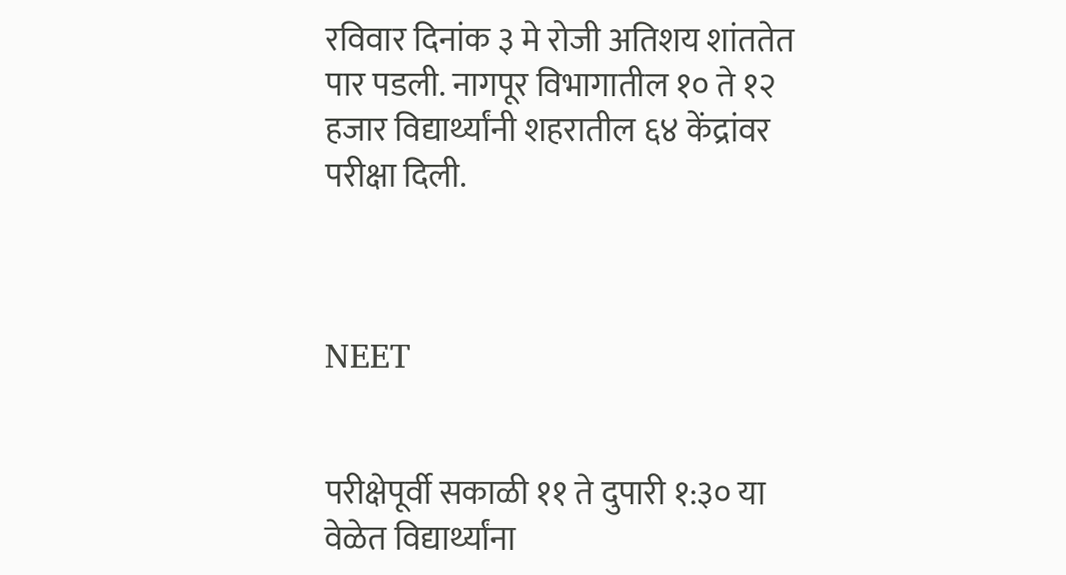रविवार दिनांक ३ मे रोजी अतिशय शांततेत पार पडली. नागपूर विभागातील १० ते १२ हजार विद्यार्थ्यांनी शहरातील ६४ केंद्रांवर परीक्षा दिली.



NEET


परीक्षेपूर्वी सकाळी ११ ते दुपारी १:३० या वेळेत विद्यार्थ्यांना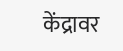केंद्रावर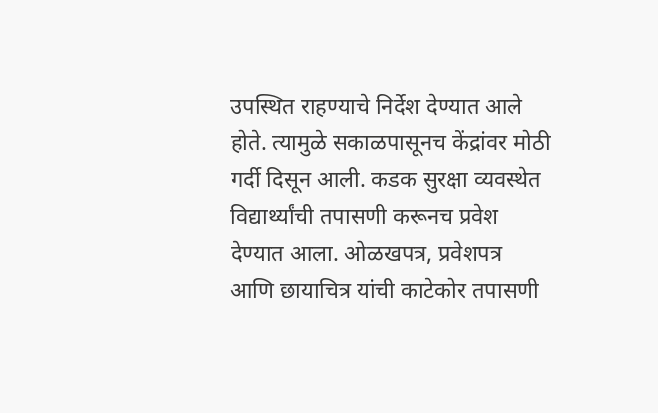उपस्थित राहण्याचे निर्देश देण्यात आले होते. त्यामुळे सकाळपासूनच केंद्रांवर मोठी गर्दी दिसून आली. कडक सुरक्षा व्यवस्थेत विद्यार्थ्यांची तपासणी करूनच प्रवेश देण्यात आला. ओळखपत्र, प्रवेशपत्र आणि छायाचित्र यांची काटेकोर तपासणी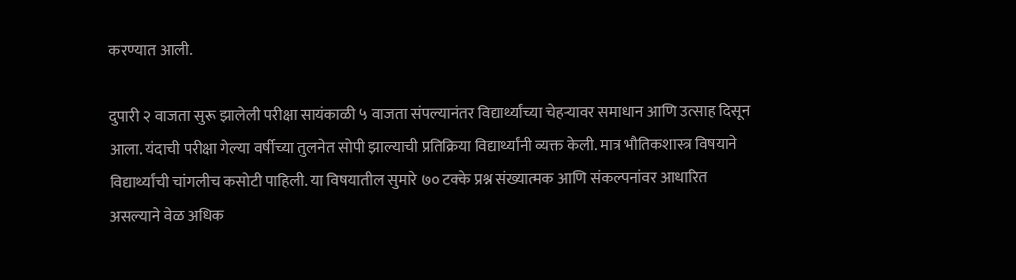करण्यात आली.

दुपारी २ वाजता सुरू झालेली परीक्षा सायंकाळी ५ वाजता संपल्यानंतर विद्यार्थ्यांच्या चेहऱ्यावर समाधान आणि उत्साह दिसून आला. यंदाची परीक्षा गेल्या वर्षीच्या तुलनेत सोपी झाल्याची प्रतिक्रिया विद्यार्थ्यांनी व्यक्त केली. मात्र भौतिकशास्त्र विषयाने विद्यार्थ्यांची चांगलीच कसोटी पाहिली. या विषयातील सुमारे ७० टक्के प्रश्न संख्यात्मक आणि संकल्पनांवर आधारित असल्याने वेळ अधिक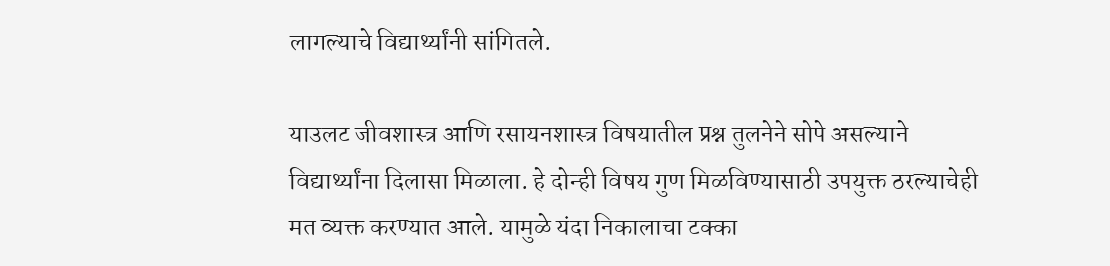लागल्याचे विद्यार्थ्यांनी सांगितले.

याउलट जीवशास्त्र आणि रसायनशास्त्र विषयातील प्रश्न तुलनेने सोपे असल्याने विद्यार्थ्यांना दिलासा मिळाला. हे दोन्ही विषय गुण मिळविण्यासाठी उपयुक्त ठरल्याचेही मत व्यक्त करण्यात आले. यामुळे यंदा निकालाचा टक्का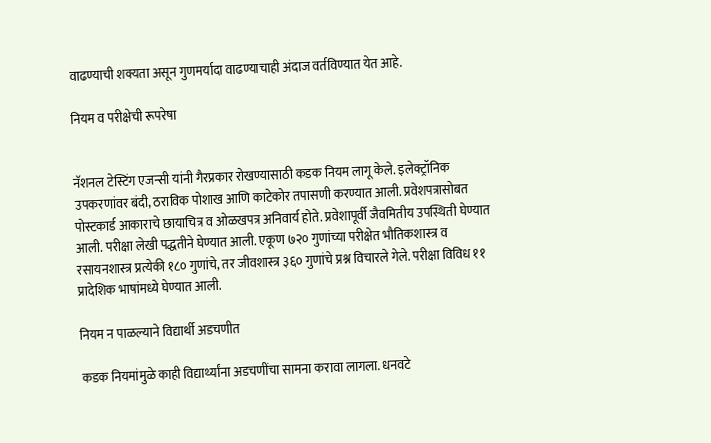वाढण्याची शक्यता असून गुणमर्यादा वाढण्याचाही अंदाज वर्तविण्यात येत आहे.

नियम व परीक्षेची रूपरेषा


नॅशनल टेस्टिंग एजन्सी यांनी गैरप्रकार रोखण्यासाठी कडक नियम लागू केले. इलेक्ट्रॉनिक उपकरणांवर बंदी, ठराविक पोशाख आणि काटेकोर तपासणी करण्यात आली. प्रवेशपत्रासोबत पोस्टकार्ड आकाराचे छायाचित्र व ओळखपत्र अनिवार्य होते. प्रवेशापूर्वी जैवमितीय उपस्थिती घेण्यात आली. परीक्षा लेखी पद्धतीने घेण्यात आली. एकूण ७२० गुणांच्या परीक्षेत भौतिकशास्त्र व रसायनशास्त्र प्रत्येकी १८० गुणांचे, तर जीवशास्त्र ३६० गुणांचे प्रश्न विचारले गेले. परीक्षा विविध ११ प्रादेशिक भाषांमध्ये घेण्यात आली.

नियम न पाळल्याने विद्यार्थी अडचणीत

कडक नियमांमुळे काही विद्यार्थ्यांना अडचणींचा सामना करावा लागला. धनवटे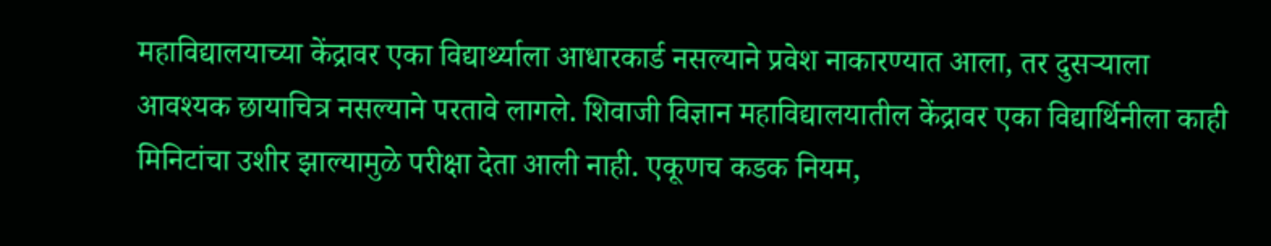महाविद्यालयाच्या केंद्रावर एका विद्यार्थ्याला आधारकार्ड नसल्याने प्रवेश नाकारण्यात आला, तर दुसऱ्याला आवश्यक छायाचित्र नसल्याने परतावे लागले. शिवाजी विज्ञान महाविद्यालयातील केंद्रावर एका विद्यार्थिनीला काही मिनिटांचा उशीर झाल्यामुळे परीक्षा देता आली नाही. एकूणच कडक नियम,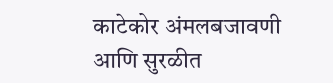काटेकोर अंमलबजावणी आणि सुरळीत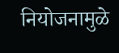नियोजनामुळे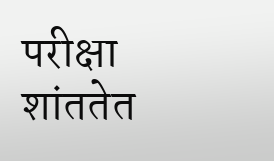परीक्षा शांततेत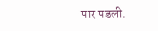पार पडली.